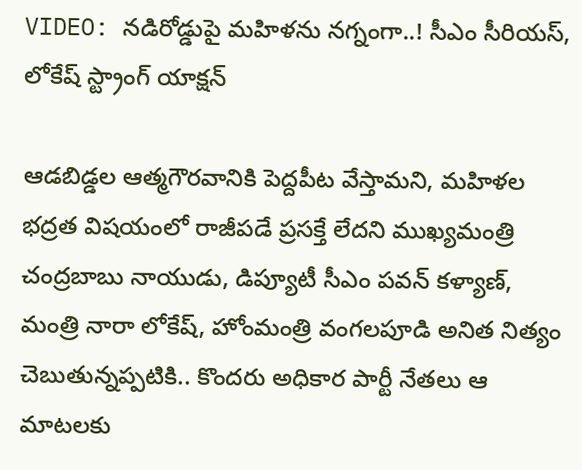VIDEO: నడిరోడ్డుపై మహిళను నగ్నంగా..! సీఎం సీరియస్, లోకేష్ స్ట్రాంగ్ యాక్షన్

ఆడబిడ్డల ఆత్మగౌరవానికి పెద్దపీట వేస్తామని, మహిళల భద్రత విషయంలో రాజీపడే ప్రసక్తే లేదని ముఖ్యమంత్రి చంద్రబాబు నాయుడు, డిప్యూటీ సీఎం పవన్ కళ్యాణ్, మంత్రి నారా లోకేష్, హోంమంత్రి వంగలపూడి అనిత నిత్యం చెబుతున్నప్పటికి.. కొందరు అధికార పార్టీ నేతలు ఆ మాటలకు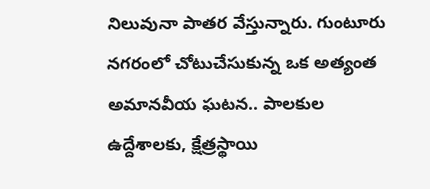నిలువునా పాతర వేస్తున్నారు. గుంటూరు నగరంలో చోటుచేసుకున్న ఒక అత్యంత అమానవీయ ఘటన.. పాలకుల ఉద్దేశాలకు, క్షేత్రస్థాయి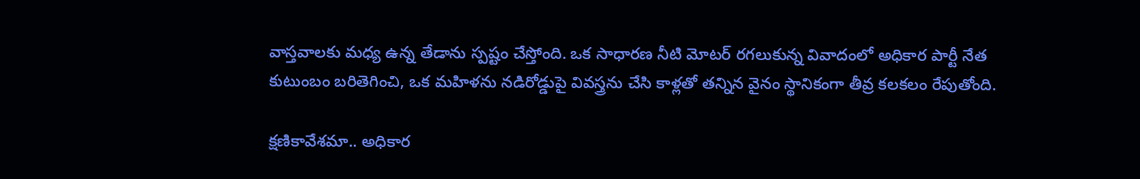వాస్తవాలకు మధ్య ఉన్న తేడాను స్పష్టం చేస్తోంది. ఒక సాధారణ నీటి మోటర్ రగలుకున్న వివాదంలో అధికార పార్టీ నేత కుటుంబం బరితెగించి, ఒక మహిళను నడిరోడ్డుపై వివస్త్రను చేసి కాళ్లతో తన్నిన వైనం స్థానికంగా తీవ్ర కలకలం రేపుతోంది.

క్షణికావేశమా.. అధికార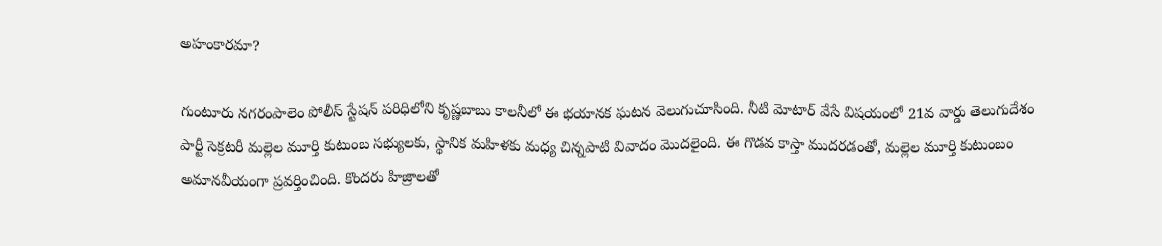అహంకారమా?

గుంటూరు నగరంపాలెం పోలీస్ స్టేషన్ పరిధిలోని కృష్ణబాబు కాలనీలో ఈ భయానక ఘటన వెలుగుచూసింది. నీటి మోటార్ వేసే విషయంలో 21వ వార్డు తెలుగుదేశం పార్టీ సెక్రటరీ మల్లెల మూర్తి కుటుంబ సభ్యులకు, స్థానిక మహిళకు మధ్య చిన్నపాటి వివాదం మొదలైంది. ఈ గొడవ కాస్తా ముదరడంతో, మల్లెల మూర్తి కుటుంబం అమానవీయంగా ప్రవర్తించింది. కొందరు హిజ్రాలతో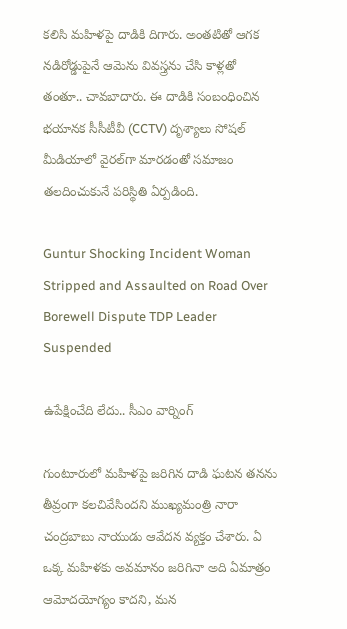కలిసి మహిళపై దాడికి దిగారు. అంతటితో ఆగక నడిరోడ్డుపైనే ఆమెను వివస్త్రను చేసి కాళ్లతో తంతూ.. చావబాదారు. ఈ దాడికి సంబంధించిన భయానక సీసీటీవీ (CCTV) దృశ్యాలు సోషల్ మీడియాలో వైరల్‌గా మారడంతో సమాజం తలదించుకునే పరిస్థితి ఏర్పడింది.

Guntur Shocking Incident Woman Stripped and Assaulted on Road Over Borewell Dispute TDP Leader Suspended

ఉపేక్షించేది లేదు.. సీఎం వార్నింగ్

గుంటూరులో మహిళపై జరిగిన దాడి ఘటన తనను తీవ్రంగా కలచివేసిందని ముఖ్యమంత్రి నారా చంద్రబాబు నాయుడు ఆవేదన వ్యక్తం చేశారు. ఏ ఒక్క మహిళకు అవమానం జరిగినా అది ఏమాత్రం ఆమోదయోగ్యం కాదని, మన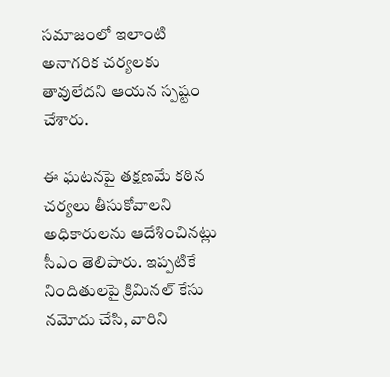సమాజంలో ఇలాంటి అనాగరిక చర్యలకు తావులేదని ఆయన స్పష్టం చేశారు.

ఈ ఘటనపై తక్షణమే కఠిన చర్యలు తీసుకోవాలని అధికారులను ఆదేశించినట్లు సీఎం తెలిపారు. ఇప్పటికే నిందితులపై క్రిమినల్ కేసు నమోదు చేసి, వారిని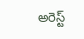అరెస్ట్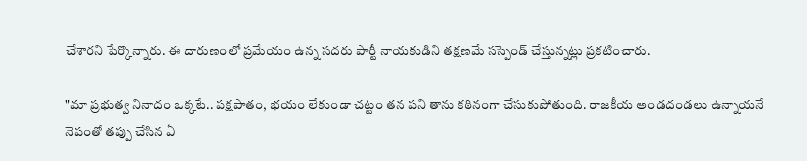చేశారని పేర్కొన్నారు. ఈ దారుణంలో ప్రమేయం ఉన్న సదరు పార్టీ నాయకుడిని తక్షణమే సస్పెండ్ చేస్తున్నట్లు ప్రకటించారు.

"మా ప్రభుత్వ నినాదం ఒక్కటే.. పక్షపాతం, భయం లేకుండా చట్టం తన పని తాను కఠినంగా చేసుకుపోతుంది. రాజకీయ అండదండలు ఉన్నాయనే నెపంతో తప్పు చేసిన ఏ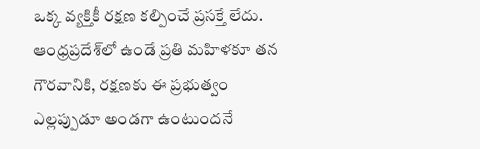ఒక్క వ్యక్తికీ రక్షణ కల్పించే ప్రసక్తే లేదు. ఆంధ్రప్రదేశ్‌లో ఉండే ప్రతి మహిళకూ తన గౌరవానికి, రక్షణకు ఈ ప్రభుత్వం ఎల్లప్పుడూ అండగా ఉంటుందనే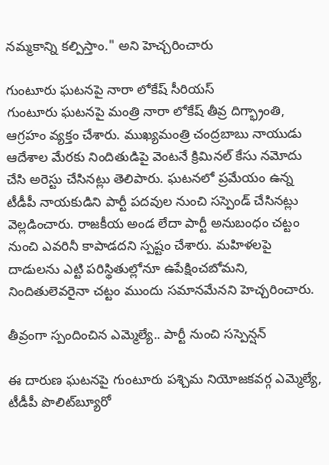నమ్మకాన్ని కల్పిస్తాం." అని హెచ్చరించారు

గుంటూరు ఘటనపై నారా లోకేష్ సీరియస్
గుంటూరు ఘటనపై మంత్రి నారా లోకేష్ తీవ్ర దిగ్భ్రాంతి, ఆగ్రహం వ్యక్తం చేశారు. ముఖ్యమంత్రి చంద్రబాబు నాయుడు ఆదేశాల మేరకు నిందితుడిపై వెంటనే క్రిమినల్ కేసు నమోదు చేసి అరెస్టు చేసినట్లు తెలిపారు. ఘటనలో ప్రమేయం ఉన్న టీడీపీ నాయకుడిని పార్టీ పదవుల నుంచి సస్పెండ్ చేసినట్లు వెల్లడించారు. రాజకీయ అండ లేదా పార్టీ అనుబంధం చట్టం నుంచి ఎవరినీ కాపాడదని స్పష్టం చేశారు. మహిళలపై దాడులను ఎట్టి పరిస్థితుల్లోనూ ఉపేక్షించబోమని, నిందితులెవరైనా చట్టం ముందు సమానమేనని హెచ్చరించారు.

తీవ్రంగా స్పందించిన ఎమ్మెల్యే.. పార్టీ నుంచి సస్పెన్షన్

ఈ దారుణ ఘటనపై గుంటూరు పశ్చిమ నియోజకవర్గ ఎమ్మెల్యే, టీడీపీ పొలిట్‌బ్యూరో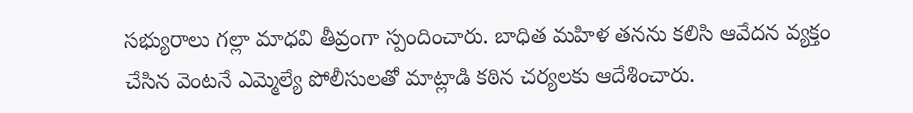సభ్యురాలు గల్లా మాధవి తీవ్రంగా స్పందించారు. బాధిత మహిళ తనను కలిసి ఆవేదన వ్యక్తం చేసిన వెంటనే ఎమ్మెల్యే పోలీసులతో మాట్లాడి కఠిన చర్యలకు ఆదేశించారు.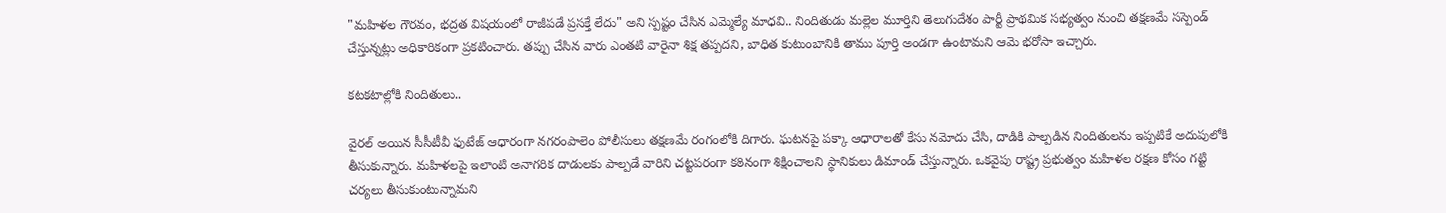"మహిళల గౌరవం, భద్రత విషయంలో రాజీపడే ప్రసక్తే లేదు" అని స్పష్టం చేసిన ఎమ్మెల్యే మాధవి.. నిందితుడు మల్లెల మూర్తిని తెలుగుదేశం పార్టీ ప్రాథమిక సభ్యత్వం నుంచి తక్షణమే సస్పెండ్ చేస్తున్నట్లు అధికారికంగా ప్రకటించారు. తప్పు చేసిన వారు ఎంతటి వారైనా శిక్ష తప్పదని, బాధిత కుటుంబానికి తాము పూర్తి అండగా ఉంటామని ఆమె భరోసా ఇచ్చారు.

కటకటాల్లోకి నిందితులు..

వైరల్ అయిన సీసీటీవీ ఫుటేజ్ ఆధారంగా నగరంపాలెం పోలీసులు తక్షణమే రంగంలోకి దిగారు. ఘటనపై పక్కా ఆధారాలతో కేసు నమోదు చేసి, దాడికి పాల్పడిన నిందితులను ఇప్పటికే అదుపులోకి తీసుకున్నారు. మహిళలపై ఇలాంటి అనాగరిక దాడులకు పాల్పడే వారిని చట్టపరంగా కఠినంగా శిక్షించాలని స్థానికులు డిమాండ్ చేస్తున్నారు. ఒకవైపు రాష్ట్ర ప్రభుత్వం మహిళల రక్షణ కోసం గట్టి చర్యలు తీసుకుంటున్నామని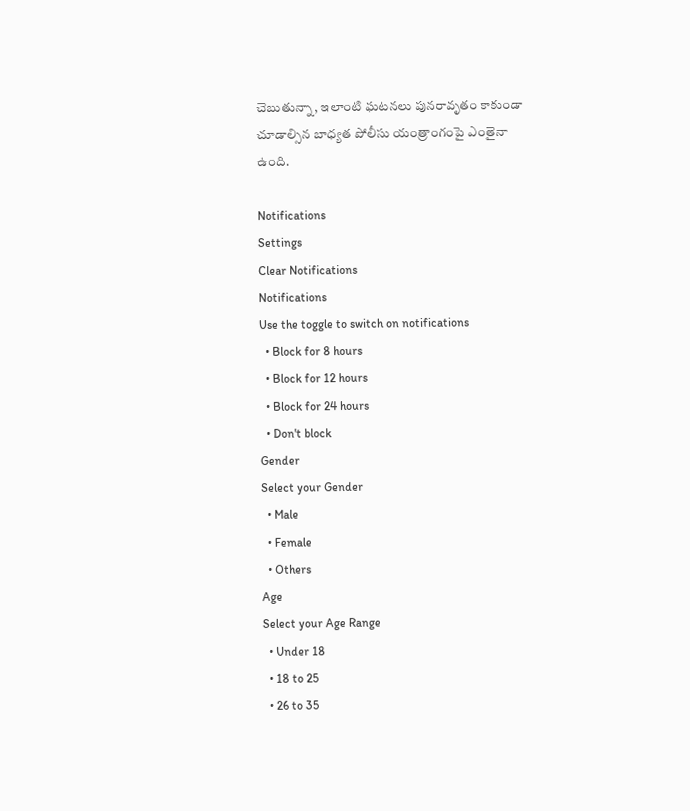చెబుతున్నా, ఇలాంటి ఘటనలు పునరావృతం కాకుండా చూడాల్సిన బాధ్యత పోలీసు యంత్రాంగంపై ఎంతైనా ఉంది.

Notifications
Settings
Clear Notifications
Notifications
Use the toggle to switch on notifications
  • Block for 8 hours
  • Block for 12 hours
  • Block for 24 hours
  • Don't block
Gender
Select your Gender
  • Male
  • Female
  • Others
Age
Select your Age Range
  • Under 18
  • 18 to 25
  • 26 to 35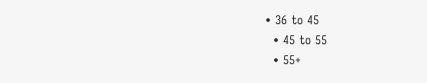• 36 to 45
  • 45 to 55
  • 55+